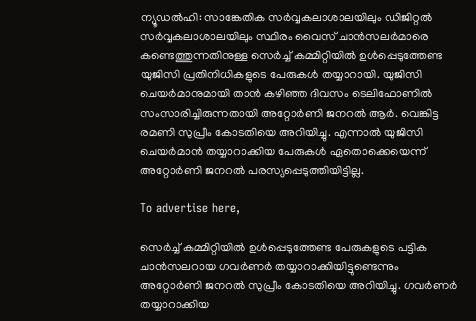ന്യൂഡൽഹി: സാങ്കേതിക സർവ്വകലാശാലയിലും ഡിജിറ്റൽ സർവ്വകലാശാലയിലും സ്ഥിരം വൈസ് ചാൻസലർമാരെ കണ്ടെത്തുന്നതിനുള്ള സെർച്ച് കമ്മിറ്റിയിൽ ഉൾപ്പെടുത്തേണ്ട യുജിസി പ്രതിനിധികളുടെ പേരുകൾ തയ്യാറായി. യുജിസി ചെയർമാനുമായി താൻ കഴിഞ്ഞ ദിവസം ടെലിഫോണിൽ സംസാരിച്ചിരുന്നതായി അറ്റോർണി ജനറൽ ആർ. വെങ്കിട്ട രമണി സുപ്രീം കോടതിയെ അറിയിച്ചു. എന്നാൽ യുജിസി ചെയർമാൻ തയ്യാറാക്കിയ പേരുകൾ ഏതൊക്കെയെന്ന് അറ്റോർണി ജനറൽ പരസ്യപ്പെടുത്തിയിട്ടില്ല.

To advertise here,

സെർച്ച് കമ്മിറ്റിയിൽ ഉൾപ്പെടുത്തേണ്ട പേരുകളുടെ പട്ടിക ചാൻസലറായ ഗവർണർ തയ്യാറാക്കിയിട്ടുണ്ടെന്നും അറ്റോർണി ജനറൽ സുപ്രീം കോടതിയെ അറിയിച്ചു. ഗവർണർ തയ്യാറാക്കിയ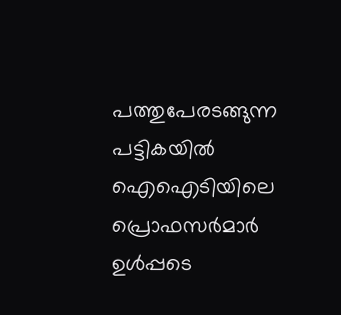പത്തുപേരടങ്ങുന്ന പട്ടികയിൽ ഐഐടിയിലെ പ്രൊഫസർമാർ ഉൾപ്പടെ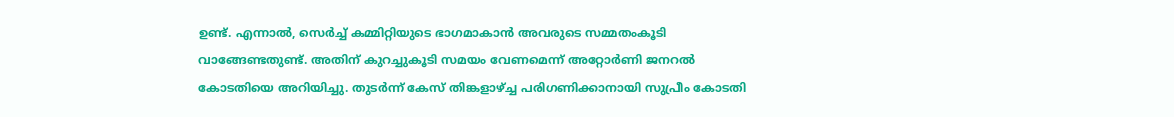ഉണ്ട്. എന്നാൽ, സെർച്ച് കമ്മിറ്റിയുടെ ഭാഗമാകാൻ അവരുടെ സമ്മതംകൂടി വാങ്ങേണ്ടതുണ്ട്. അതിന് കുറച്ചുകൂടി സമയം വേണമെന്ന് അറ്റോർണി ജനറൽ കോടതിയെ അറിയിച്ചു. തുടർന്ന് കേസ് തിങ്കളാഴ്ച്ച പരിഗണിക്കാനായി സുപ്രീം കോടതി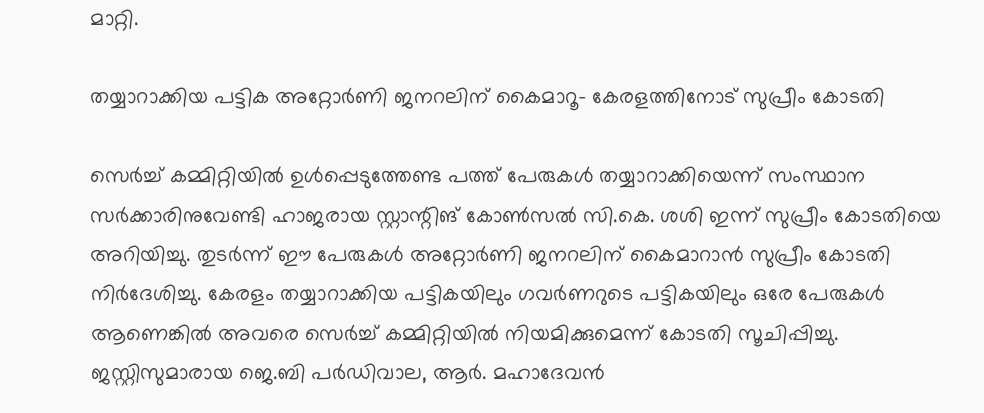മാറ്റി.

തയ്യാറാക്കിയ പട്ടിക അറ്റോർണി ജനറലിന് കൈമാറൂ- കേരളത്തിനോട് സുപ്രീം കോടതി

സെർച്ച് കമ്മിറ്റിയിൽ ഉൾപ്പെടുത്തേണ്ട പത്ത് പേരുകൾ തയ്യാറാക്കിയെന്ന് സംസ്ഥാന സർക്കാരിനുവേണ്ടി ഹാജരായ സ്റ്റാന്റിങ് കോൺസൽ സി.കെ. ശശി ഇന്ന് സുപ്രീം കോടതിയെ അറിയിച്ചു. തുടർന്ന് ഈ പേരുകൾ അറ്റോർണി ജനറലിന് കൈമാറാൻ സുപ്രീം കോടതി നിർദേശിച്ചു. കേരളം തയ്യാറാക്കിയ പട്ടികയിലും ഗവർണറുടെ പട്ടികയിലും ഒരേ പേരുകൾ ആണെങ്കിൽ അവരെ സെർച്ച് കമ്മിറ്റിയിൽ നിയമിക്കുമെന്ന് കോടതി സൂചിപ്പിച്ചു. ജസ്റ്റിസുമാരായ ജെ.ബി പർഡിവാല, ആർ. മഹാദേവൻ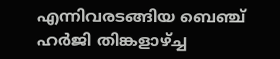എന്നിവരടങ്ങിയ ബെഞ്ച് ഹർജി തിങ്കളാഴ്ച്ച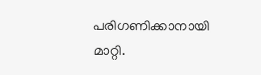പരിഗണിക്കാനായി മാറ്റി.